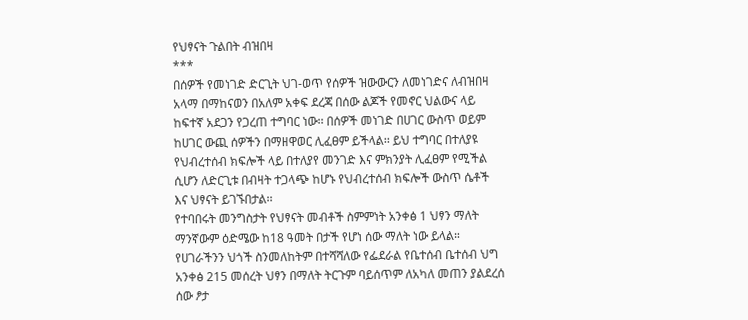የህፃናት ጉልበት ብዝበዛ
***
በሰዎች የመነገድ ድርጊት ህገ-ወጥ የሰዎች ዝውውርን ለመነገድና ለብዝበዛ አላማ በማከናወን በአለም አቀፍ ደረጃ በሰው ልጆች የመኖር ህልውና ላይ ከፍተኛ አደጋን የጋረጠ ተግባር ነው፡፡ በሰዎች መነገድ በሀገር ውስጥ ወይም ከሀገር ውጪ ሰዎችን በማዘዋወር ሊፈፀም ይችላል፡፡ ይህ ተግባር በተለያዩ የህብረተሰብ ክፍሎች ላይ በተለያየ መንገድ እና ምክንያት ሊፈፀም የሚችል ሲሆን ለድርጊቱ በብዛት ተጋላጭ ከሆኑ የህብረተሰብ ክፍሎች ውስጥ ሴቶች እና ህፃናት ይገኙበታል፡፡
የተባበሩት መንግስታት የህፃናት መብቶች ስምምነት አንቀፅ 1 ህፃን ማለት ማንኛውም ዕድሜው ከ18 ዓመት በታች የሆነ ሰው ማለት ነው ይላል። የሀገራችንን ህጎች ስንመለከትም በተሻሻለው የፌደራል የቤተሰብ ቤተሰብ ህግ አንቀፅ 215 መሰረት ህፃን በማለት ትርጉም ባይሰጥም ለአካለ መጠን ያልደረሰ ሰው ፆታ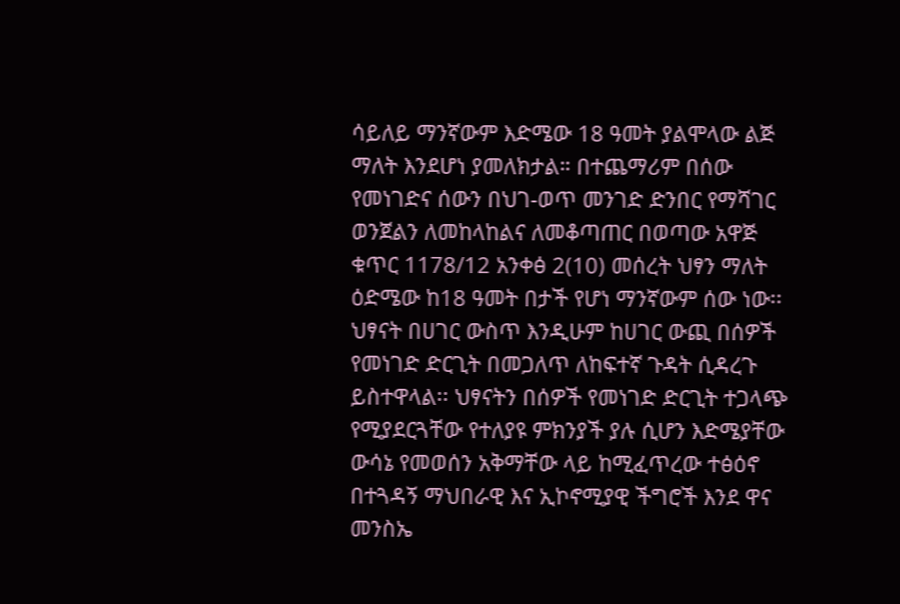ሳይለይ ማንኛውም እድሜው 18 ዓመት ያልሞላው ልጅ ማለት እንደሆነ ያመለክታል። በተጨማሪም በሰው የመነገድና ሰውን በህገ-ወጥ መንገድ ድንበር የማሻገር ወንጀልን ለመከላከልና ለመቆጣጠር በወጣው አዋጅ ቁጥር 1178/12 አንቀፅ 2(10) መሰረት ህፃን ማለት ዕድሜው ከ18 ዓመት በታች የሆነ ማንኛውም ሰው ነው፡፡
ህፃናት በሀገር ውስጥ እንዲሁም ከሀገር ውጪ በሰዎች የመነገድ ድርጊት በመጋለጥ ለከፍተኛ ጉዳት ሲዳረጉ ይስተዋላል፡፡ ህፃናትን በሰዎች የመነገድ ድርጊት ተጋላጭ የሚያደርጓቸው የተለያዩ ምክንያች ያሉ ሲሆን እድሜያቸው ውሳኔ የመወሰን አቅማቸው ላይ ከሚፈጥረው ተፅዕኖ በተጓዳኝ ማህበራዊ እና ኢኮኖሚያዊ ችግሮች እንደ ዋና መንስኤ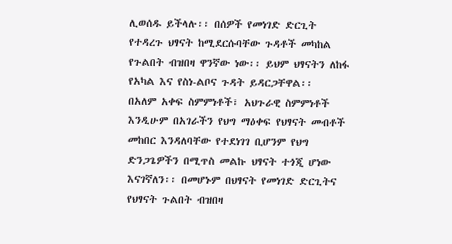ሊወሰዱ ይችላሉ፡፡ በሰዎች የመነገድ ድርጊት የተዳረጉ ህፃናት ከሚደርሱባቸው ጉዳቶች መካከል የጉልበት ብዝበዛ ዋንኛው ነው፡፡ ይህም ህፃናትን ለከፋ የአካል እና የስነ-ልቦና ጉዳት ይዳርጋቸዋል፡፡
በአለም አቀፍ ስምምነቶች፣ አህጉራዊ ስምምነቶች እንዲሁም በአገራችን የህግ ማዕቀፍ የህፃናት መብቶች መከበር እንዳለባቸው የተደነገገ ቢሆንም የህግ ድንጋጌዎችን በሚጥስ መልኩ ህፃናት ተጎጂ ሆነው እናገኛለን፡፡ በመሆኑም በህፃናት የመነገድ ድርጊትና የህፃናት ጉልበት ብዝበዛ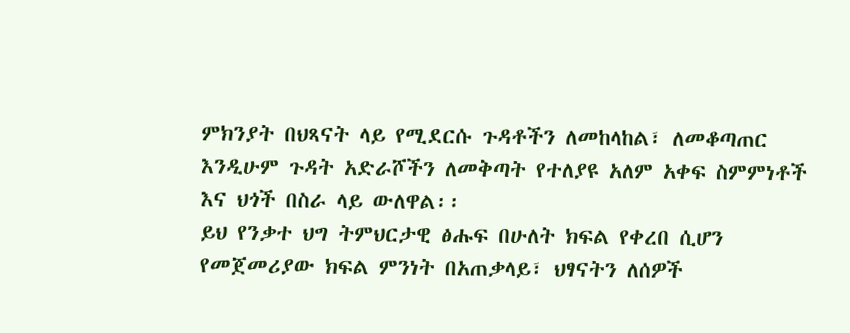ምክንያት በህጻናት ላይ የሚደርሱ ጉዳቶችን ለመከላከል፣ ለመቆጣጠር እንዲሁም ጉዳት አድራሾችን ለመቅጣት የተለያዩ አለም አቀፍ ስምምነቶች እና ህጎች በስራ ላይ ውለዋል፡፡
ይህ የንቃተ ህግ ትምህርታዊ ፅሑፍ በሁለት ክፍል የቀረበ ሲሆን የመጀመሪያው ክፍል ምንነት በአጠቃላይ፣ ህፃናትን ለሰዎች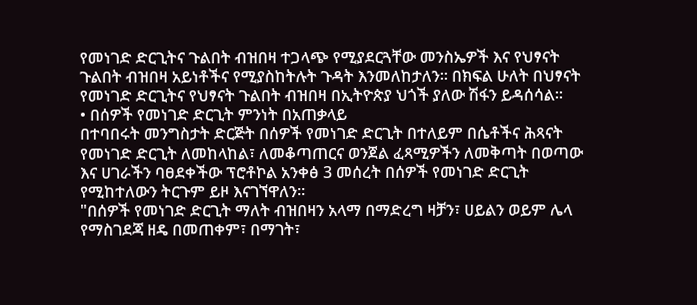የመነገድ ድርጊትና ጉልበት ብዝበዛ ተጋላጭ የሚያደርጓቸው መንስኤዎች እና የህፃናት ጉልበት ብዝበዛ አይነቶችና የሚያስከትሉት ጉዳት እንመለከታለን፡፡ በክፍል ሁለት በህፃናት የመነገድ ድርጊትና የህፃናት ጉልበት ብዝበዛ በኢትዮጵያ ህጎች ያለው ሽፋን ይዳሰሳል፡፡
• በሰዎች የመነገድ ድርጊት ምንነት በአጠቃላይ
በተባበሩት መንግስታት ድርጅት በሰዎች የመነገድ ድርጊት በተለይም በሴቶችና ሕጻናት የመነገድ ድርጊት ለመከላከል፣ ለመቆጣጠርና ወንጀል ፈጻሚዎችን ለመቅጣት በወጣው እና ሀገራችን ባፀደቀችው ፕሮቶኮል አንቀፅ 3 መሰረት በሰዎች የመነገድ ድርጊት የሚከተለውን ትርጉም ይዞ እናገኘዋለን፡፡
"በሰዎች የመነገድ ድርጊት ማለት ብዝበዛን አላማ በማድረግ ዛቻን፣ ሀይልን ወይም ሌላ የማስገደጃ ዘዴ በመጠቀም፣ በማገት፣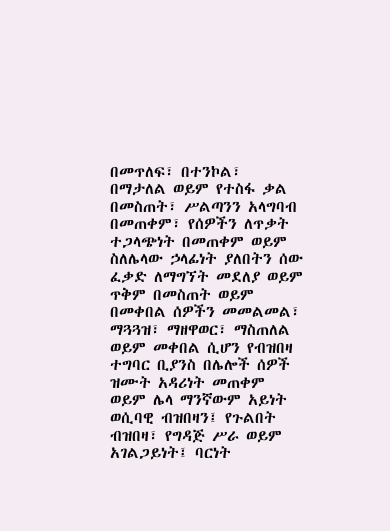በመጥለፍ፣ በተንኮል፣ በማታለል ወይም የተስፋ ቃል በመስጠት፣ ሥልጣንን አላግባብ በመጠቀም፣ የሰዎችን ለጥቃት ተጋላጭነት በመጠቀም ወይም ስለሌላው ኃላፊነት ያለበትን ሰው ፈቃድ ለማግኘት መደለያ ወይም ጥቅም በመስጠት ወይም በመቀበል ሰዎችን መመልመል፣ ማጓጓዝ፣ ማዘዋወር፣ ማስጠለል ወይም መቀበል ሲሆን የብዝበዛ ተግባር ቢያንስ በሌሎች ሰዎች ዝሙት አዳሪነት መጠቀም ወይም ሌላ ማንኛውም አይነት ወሲባዊ ብዝበዛን፤ የጉልበት ብዝበዛ፣ የግዳጅ ሥራ ወይም አገልጋይነት፤ ባርነት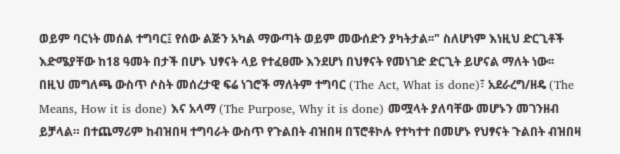ወይም ባርነት መሰል ተግባር፤ የሰው ልጅን አካል ማውጣት ወይም መውሰድን ያካትታል፡፡" ስለሆነም እነዚህ ድርጊቶች እድሜያቸው ከ18 ዓመት በታች በሆኑ ህፃናት ላይ የተፈፀሙ እንደሆነ በህፃናት የመነገድ ድርጊት ይሆናል ማለት ነው፡፡
በዚህ መግለጫ ውስጥ ሶስት መሰረታዊ ፍሬ ነገሮች ማለትም ተግባር (The Act, What is done)፣ አደራረግ/ዘዴ (The Means, How it is done) እና አላማ (The Purpose, Why it is done) መሟላት ያለባቸው መሆኑን መገንዘብ ይቻላል። በተጨማሪም ከብዝበዛ ተግባራት ውስጥ የጉልበት ብዝበዛ በፕሮቶኮሉ የተካተተ በመሆኑ የህፃናት ጉልበት ብዝበዛ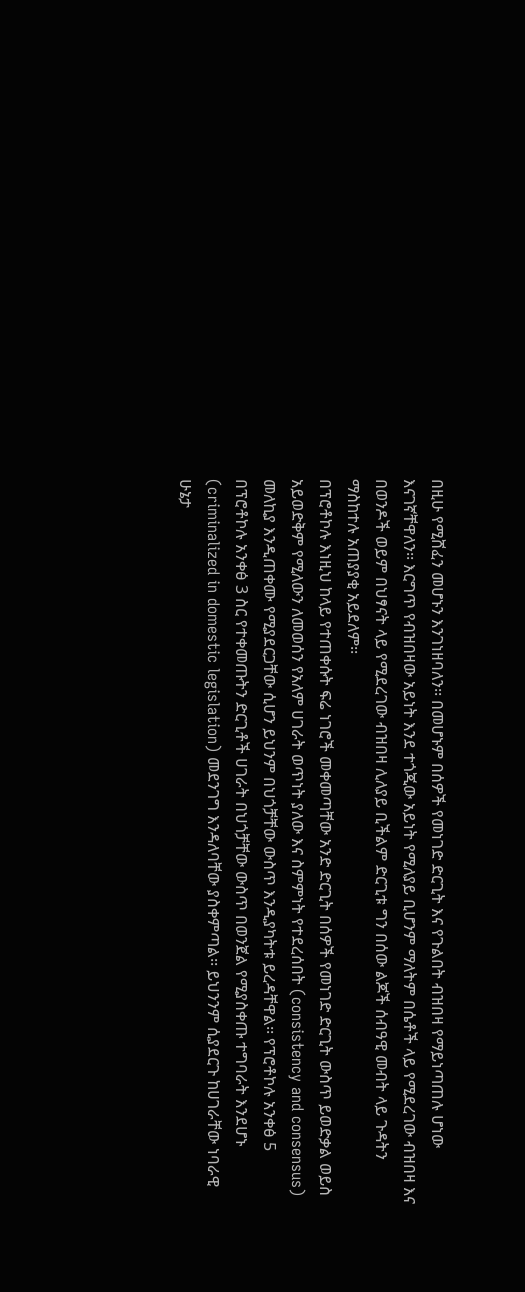በዚሁ የሚሸፈን መሆኑን እንገነዘባለን፡፡ በመሆኑም በሰዎች የመነገድ ድርጊት እና የጉልበት ብዝበዛ የማይነጣጠሉ ሆነው እናገኛቸዋለን፡፡ እርግጥ የብዝበዛው አይነት እንደ ተጎጂው አይነት የሚለያይ ቢሆንም ማለትም በሴቶች ላይ የሚደረገው ብዝበዛ እና በወንዶች ወይም በህፃናት ላይ የሚደረገው ብዝበዛ ሊለያይ ቢችልም ድርጊቱ ግን በሰው ልጆች ሰብዓዊ መብት ላይ ጉዳትን ማስከተሉ አጠያያቂ አይደለም፡፡
በፕሮቶኮሉ እነዚህ ከላይ የተጠቀሱት ፍሬ ነገሮች መቀመጣቸው አንድ ድርጊት በሰዎች የመነገድ ድርጊት ውስጥ ይወድቃል ወይስ አይወድቅም የሚለውን ለመወሰን የአለም ሀገራት ወጥነት ያለው እና ስምምነት የተደረሰበት (consistency and consensus) መለኪያ እንዲጠቀሙ የሚያደርጋቸው ሲሆን ይህንም በህጎቻቸው ውስጥ እንዲያካትቱ ይረዳቸዋል፡፡ የፕሮቶኮሉ አንቀፅ 5 በፕሮቶኮሉ አንቀፅ 3 ስር የተቀመጡትን ድርጊቶች ሀገራት በህጎቻቸው ውስጥ በወንጀል የሚያስቀጡ ተግባራት እንደሆኑ (criminalized in domestic legislation) መደንገግ እንዳለባቸው ያስቀምጣል፡፡ ይህንንም ሲያደርጉ ከሀገራቸው ነባራዊ ሁኔታ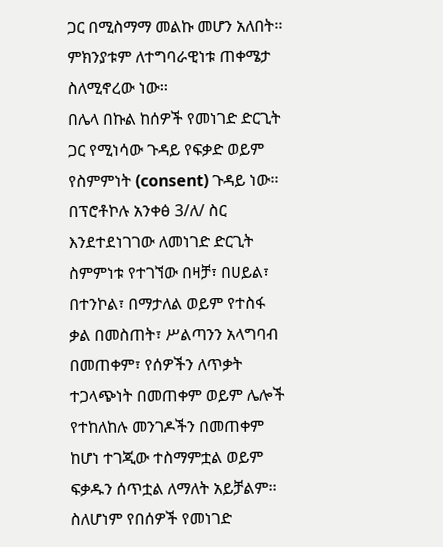ጋር በሚስማማ መልኩ መሆን አለበት፡፡ ምክንያቱም ለተግባራዊነቱ ጠቀሜታ ስለሚኖረው ነው፡፡
በሌላ በኩል ከሰዎች የመነገድ ድርጊት ጋር የሚነሳው ጉዳይ የፍቃድ ወይም የስምምነት (consent) ጉዳይ ነው፡፡ በፕሮቶኮሉ አንቀፅ 3/ለ/ ስር እንደተደነገገው ለመነገድ ድርጊት ስምምነቱ የተገኘው በዛቻ፣ በሀይል፣ በተንኮል፣ በማታለል ወይም የተስፋ ቃል በመስጠት፣ ሥልጣንን አላግባብ በመጠቀም፣ የሰዎችን ለጥቃት ተጋላጭነት በመጠቀም ወይም ሌሎች የተከለከሉ መንገዶችን በመጠቀም ከሆነ ተገጂው ተስማምቷል ወይም ፍቃዱን ሰጥቷል ለማለት አይቻልም፡፡ ስለሆነም የበሰዎች የመነገድ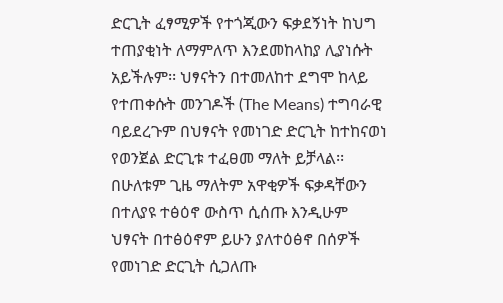ድርጊት ፈፃሚዎች የተጎጂውን ፍቃደኝነት ከህግ ተጠያቂነት ለማምለጥ እንደመከላከያ ሊያነሱት አይችሉም፡፡ ህፃናትን በተመለከተ ደግሞ ከላይ የተጠቀሱት መንገዶች (The Means) ተግባራዊ ባይደረጉም በህፃናት የመነገድ ድርጊት ከተከናወነ የወንጀል ድርጊቱ ተፈፀመ ማለት ይቻላል፡፡
በሁለቱም ጊዜ ማለትም አዋቂዎች ፍቃዳቸውን በተለያዩ ተፅዕኖ ውስጥ ሲሰጡ እንዲሁም ህፃናት በተፅዕኖም ይሁን ያለተዕፅኖ በሰዎች የመነገድ ድርጊት ሲጋለጡ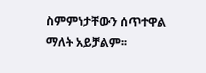ስምምነታቸውን ሰጥተዋል ማለት አይቻልም፡፡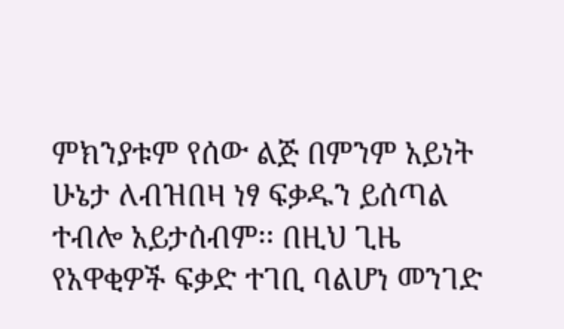ምክንያቱም የሰው ልጅ በምንም አይነት ሁኔታ ለብዝበዛ ነፃ ፍቃዱን ይሰጣል ተብሎ አይታሰብም፡፡ በዚህ ጊዜ የአዋቂዎች ፍቃድ ተገቢ ባልሆነ መንገድ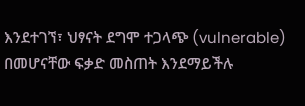እንደተገኘ፣ ህፃናት ደግሞ ተጋላጭ (vulnerable) በመሆናቸው ፍቃድ መስጠት እንደማይችሉ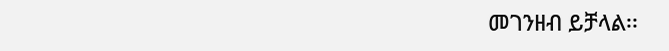መገንዘብ ይቻላል፡፡